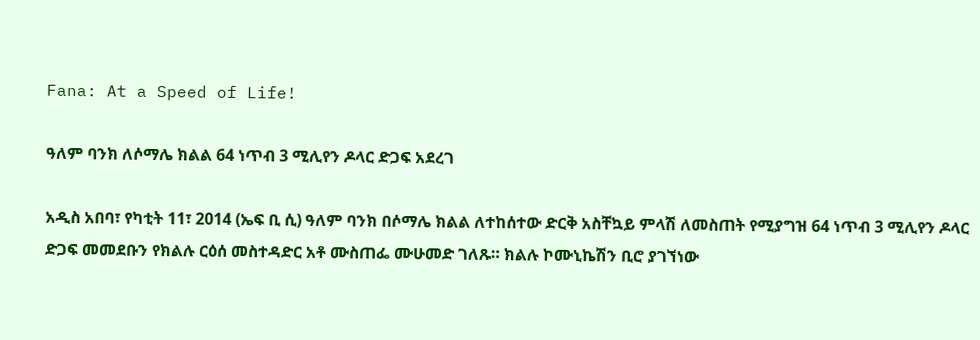Fana: At a Speed of Life!

ዓለም ባንክ ለሶማሌ ክልል 64 ነጥብ 3 ሚሊየን ዶላር ድጋፍ አደረገ

አዲስ አበባ፣ የካቲት 11፣ 2014 (ኤፍ ቢ ሲ) ዓለም ባንክ በሶማሌ ክልል ለተከሰተው ድርቅ አስቸኳይ ምላሽ ለመስጠት የሚያግዝ 64 ነጥብ 3 ሚሊየን ዶላር ድጋፍ መመደቡን የክልሉ ርዕሰ መስተዳድር አቶ ሙስጠፌ ሙሁመድ ገለጹ። ክልሉ ኮሙኒኬሽን ቢሮ ያገኘነው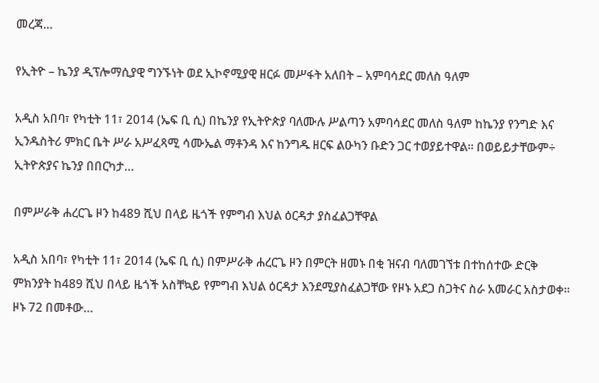መረጃ…

የኢትዮ – ኬንያ ዲፕሎማሲያዊ ግንኙነት ወደ ኢኮኖሚያዊ ዘርፉ መሥፋት አለበት – አምባሳደር መለስ ዓለም

አዲስ አበባ፣ የካቲት 11፣ 2014 (ኤፍ ቢ ሲ) በኬንያ የኢትዮጵያ ባለሙሉ ሥልጣን አምባሳደር መለስ ዓለም ከኬንያ የንግድ እና ኢንዱስትሪ ምክር ቤት ሥራ አሥፈጻሚ ሳሙኤል ማቶንዳ እና ከንግዱ ዘርፍ ልዑካን ቡድን ጋር ተወያይተዋል፡፡ በወይይታቸውም÷ ኢትዮጵያና ኬንያ በበርካታ…

በምሥራቅ ሐረርጌ ዞን ከ489 ሺህ በላይ ዜጎች የምግብ እህል ዕርዳታ ያስፈልጋቸዋል

አዲስ አበባ፣ የካቲት 11፣ 2014 (ኤፍ ቢ ሲ) በምሥራቅ ሐረርጌ ዞን በምርት ዘመኑ በቂ ዝናብ ባለመገኘቱ በተከሰተው ድርቅ ምክንያት ከ489 ሺህ በላይ ዜጎች አስቸኳይ የምግብ እህል ዕርዳታ እንደሚያስፈልጋቸው የዞኑ አደጋ ስጋትና ስራ አመራር አስታወቀ፡፡ ዞኑ 72 በመቶው…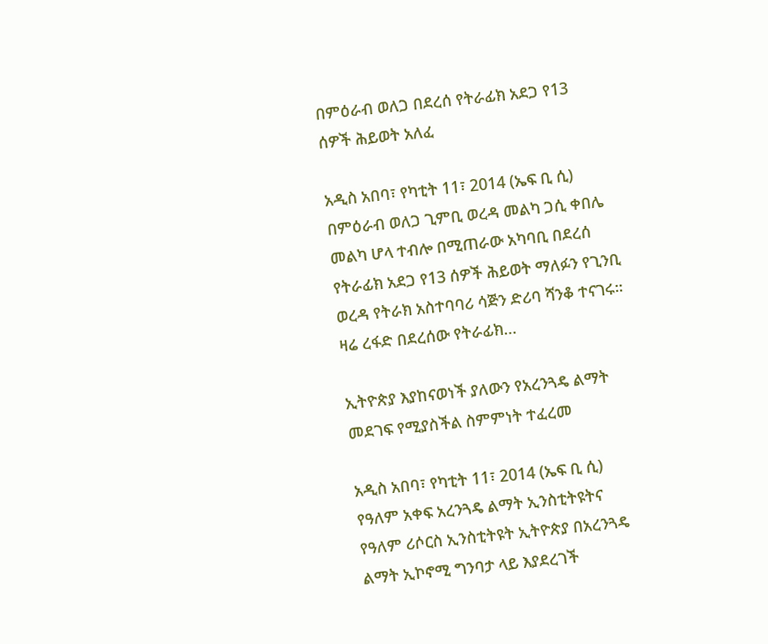በምዕራብ ወለጋ በደረሰ የትራፊክ አደጋ የ13 ሰዎች ሕይወት አለፈ

አዲስ አበባ፣ የካቲት 11፣ 2014 (ኤፍ ቢ ሲ) በምዕራብ ወለጋ ጊምቢ ወረዳ መልካ ጋሲ ቀበሌ መልካ ሆላ ተብሎ በሚጠራው አካባቢ በደረሰ የትራፊክ አደጋ የ13 ሰዎች ሕይወት ማለፉን የጊንቢ ወረዳ የትራክ አስተባባሪ ሳጅን ድሪባ ሻንቆ ተናገሩ፡፡ ዛሬ ረፋድ በደረሰው የትራፊክ…

ኢትዮጵያ እያከናወነች ያለውን የአረንጓዴ ልማት መደገፍ የሚያስችል ስምምነት ተፈረመ

አዲስ አበባ፣ የካቲት 11፣ 2014 (ኤፍ ቢ ሲ) የዓለም አቀፍ አረንጓዴ ልማት ኢንስቲትዩትና የዓለም ሪሶርስ ኢንስቲትዩት ኢትዮጵያ በአረንጓዴ ልማት ኢኮኖሚ ግንባታ ላይ እያደረገች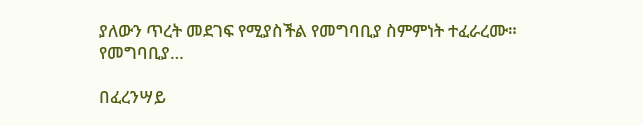ያለውን ጥረት መደገፍ የሚያስችል የመግባቢያ ስምምነት ተፈራረሙ። የመግባቢያ…

በፈረንሣይ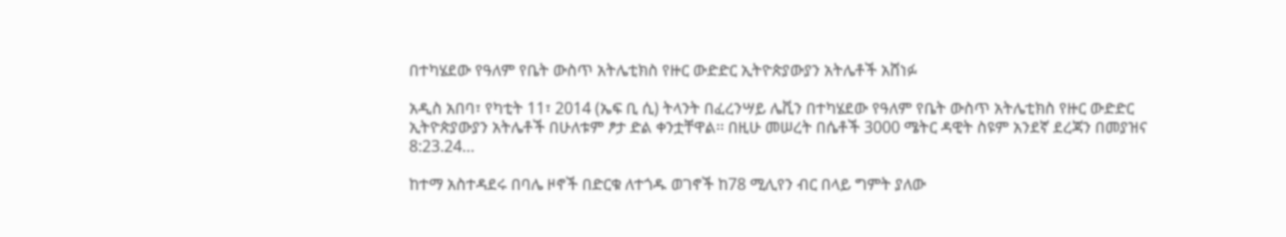በተካሄደው የዓለም የቤት ውስጥ አትሌቲክስ የዙር ውድድር ኢትዮጵያውያን አትሌቶች አሸነፉ

አዲስ አበባ፣ የካቲት 11፣ 2014 (ኤፍ ቢ ሲ) ትላንት በፈረንሣይ ሌቪን በተካሄደው የዓለም የቤት ውስጥ አትሌቲክስ የዙር ውድድር ኢትዮጵያውያን አትሌቶች በሁለቱም ፆታ ድል ቀንቷቸዋል፡፡ በዚሁ መሠረት በሴቶች 3000 ሜትር ዳዊት ስዩም አንደኛ ደረጃን በመያዝና 8:23.24…

ከተማ አስተዳደሩ በባሌ ዞኖች በድርቁ ለተጎዱ ወገኖች ከ78 ሚሊየን ብር በላይ ግምት ያለው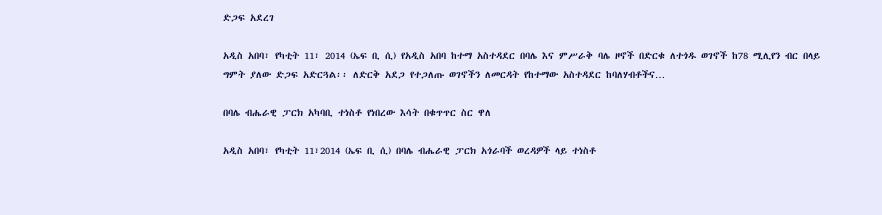ድጋፍ አደረገ

አዲስ አበባ፣ የካቲት 11፣ 2014 (ኤፍ ቢ ሲ) የአዲስ አበባ ከተማ አስተዳደር በባሌ እና ምሥራቅ ባሌ ዞኖች በድርቁ ለተጎዱ ወገኖች ከ78 ሚሊየን ብር በላይ ግምት ያለው ድጋፍ አድርጓል፡፡ ለድርቅ አደጋ የተጋለጡ ወገኖችን ለመርዳት የከተማው አስተዳደር ከባለሃብቶችና…

በባሌ ብሔራዊ ፓርክ አካባቢ ተነስቶ የነበረው እሳት በቁጥጥር ስር ዋለ

አዲስ አበባ፣ የካቲት 11፣2014 (ኤፍ ቢ ሲ) በባሌ ብሔራዊ ፓርክ አጎራባች ወረዳዎች ላይ ተነስቶ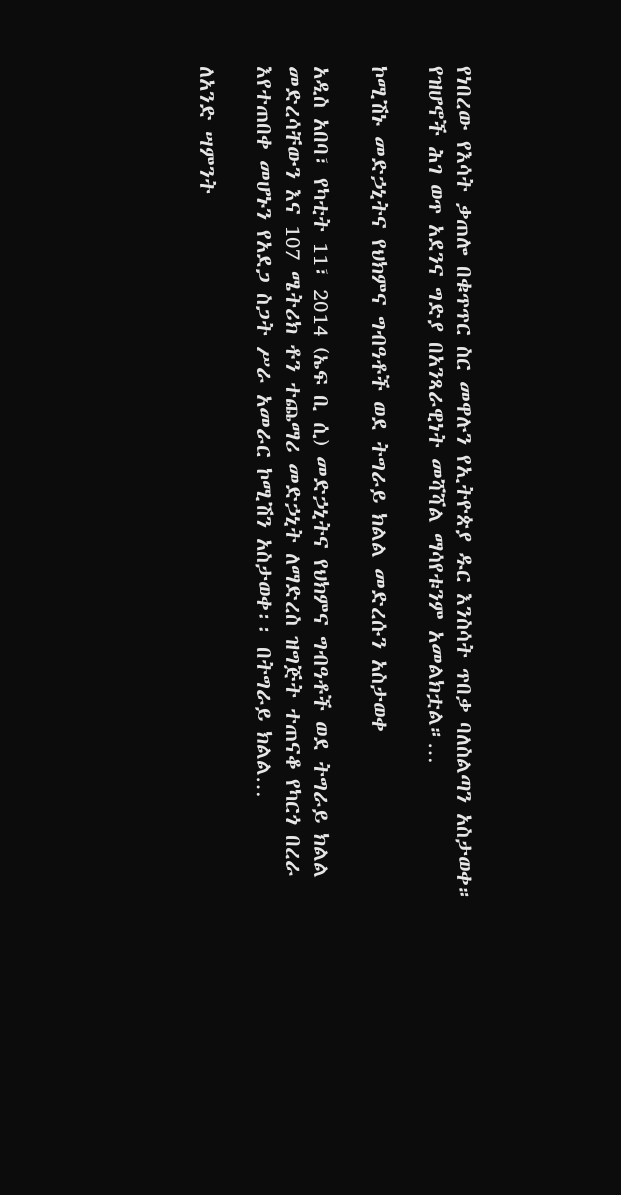የነበረው የእሳት ቃጠሎ በቁጥጥር ስር መዋሉን የኢትዮጵያ ዱር እንስሳት ጥበቃ ባለስልጣን አስታወቀ። የዝሆኖች ሕገ ወጥ አደንና ግድያ በአንጻራዊነት መሻሻል ማሳየቱንም አመልክቷል።…

ኮሚሽኑ መድኃኒትና የህክምና ግብዓቶች ወደ ትግራይ ክልል መድረሱን አስታወቀ

አዲስ አበባ፣ የካቲት 11፣ 2014 (ኤፍ ቢ ሲ) መድኃኒትና የህክምና ግብዓቶች ወደ ትግራይ ክልል መድረሳቸውን እና 107 ሜትሪክ ቶን ተጨማሪ መድኃኒት ለማድረስ ዝግጅት ተጠናቆ የካርጎ በረራ እየተጠበቀ መሆኑን የአደጋ ስጋት ሥራ አመራር ኮሚሽን አስታወቀ፡፡ በትግራይ ክልል…

ለአንድ ሣምንት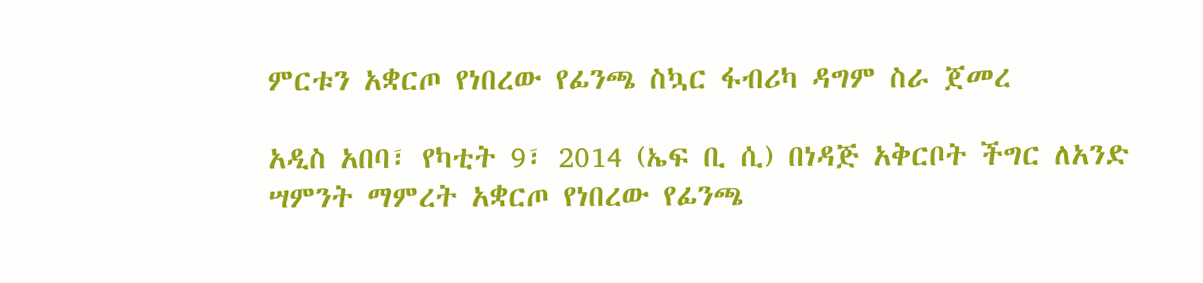ምርቱን አቋርጦ የነበረው የፊንጫ ስኳር ፋብሪካ ዳግም ስራ ጀመረ

አዲስ አበባ፣ የካቲት 9፣ 2014 (ኤፍ ቢ ሲ) በነዳጅ አቅርቦት ችግር ለአንድ ሣምንት ማምረት አቋርጦ የነበረው የፊንጫ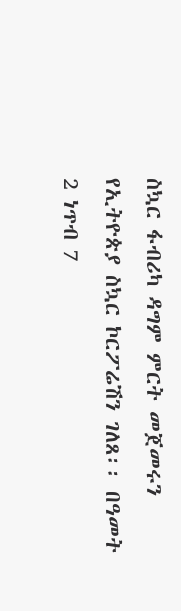ስኳር ፋብሪካ ዳግም ምርት መጀመሩን የኢትዮጵያ ስኳር ኮርፖሬሽን ገለጸ፡፡ በዓመት 2 ነጥብ 7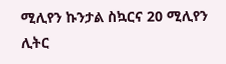ሚሊየን ኩንታል ስኳርና 20 ሚሊየን ሊትር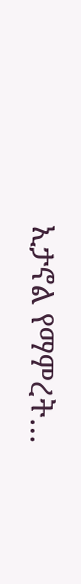ኢታኖል የማምረት…